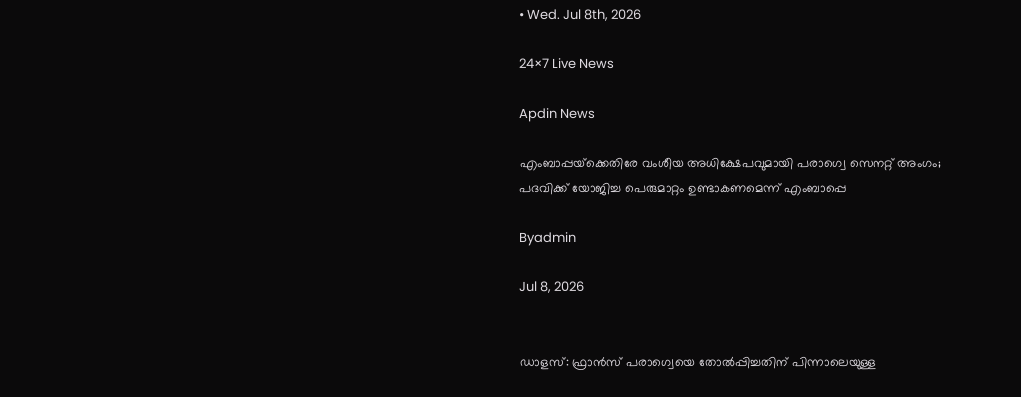• Wed. Jul 8th, 2026

24×7 Live News

Apdin News

എംബാപ്പയ്‌ക്കെതിരേ വംശീയ അധിക്ഷേപവുമായി പരാഗ്വെ സെനറ്റ് അംഗം; പദവിക്ക് യോജിച്ച പെരുമാറ്റം ഉണ്ടാകണമെന്ന് എംബാപ്പെ

Byadmin

Jul 8, 2026


ഡാളസ്: ഫ്രാന്‍സ് പരാഗ്വെയെ തോല്‍പ്പിച്ചതിന് പിന്നാലെയുള്ള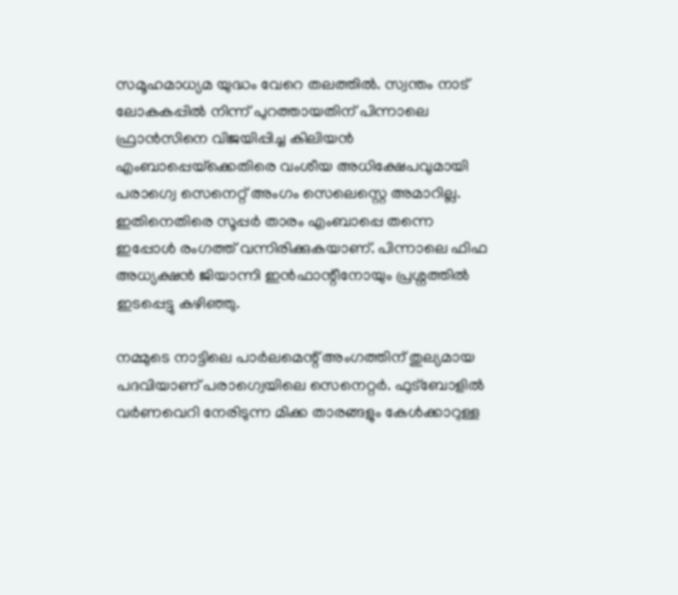സമൂഹമാധ്യമ യുദ്ധം വേറെ തലത്തില്‍. സ്വന്തം നാട് ലോകകപ്പില്‍ നിന്ന് പുറത്തായതിന് പിന്നാലെ ഫ്രാന്‍സിനെ വിജയിപ്പിച്ച കിലിയന്‍ എംബാപ്പെയ്‌ക്കെതിരെ വംശീയ അധിക്ഷേപവുമായി പരാഗ്വെ സെനെറ്റ് അംഗം സെലെസ്റ്റെ അമാറില്ല. ഇതിനെതിരെ സൂപ്പര്‍ താരം എംബാപ്പെ തന്നെ ഇപ്പോള്‍ രംഗത്ത് വന്നിരിക്കുകയാണ്. പിന്നാലെ ഫിഫ അധ്യക്ഷന്‍ ജിയാന്നി ഇന്‍ഫാന്റീനോയും പ്രശ്നത്തില്‍ ഇടപ്പെട്ടു കഴിഞ്ഞു.

നമ്മുടെ നാട്ടിലെ പാര്‍ലമെന്റ് അംഗത്തിന് തുല്യമായ പദവിയാണ് പരാഗ്വെയിലെ സെനെറ്റര്‍. ഫുട്ബോളില്‍ വര്‍ണവെറി നേരിടുന്ന മിക്ക താരങ്ങളും കേള്‍ക്കാറുള്ള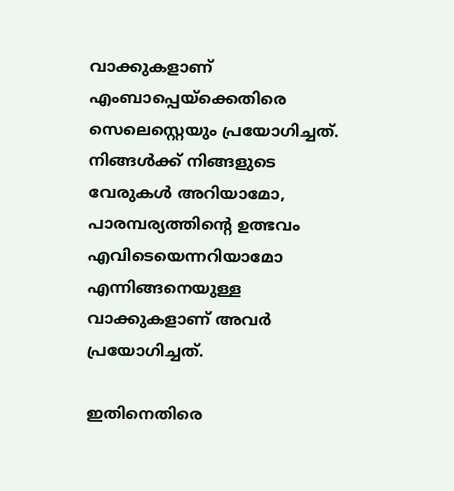വാക്കുകളാണ് എംബാപ്പെയ്‌ക്കെതിരെ സെലെസ്റ്റെയും പ്രയോഗിച്ചത്. നിങ്ങള്‍ക്ക് നിങ്ങളുടെ വേരുകള്‍ അറിയാമോ, പാരമ്പര്യത്തിന്റെ ഉത്ഭവം എവിടെയെന്നറിയാമോ എന്നിങ്ങനെയുള്ള വാക്കുകളാണ് അവര്‍ പ്രയോഗിച്ചത്.

ഇതിനെതിരെ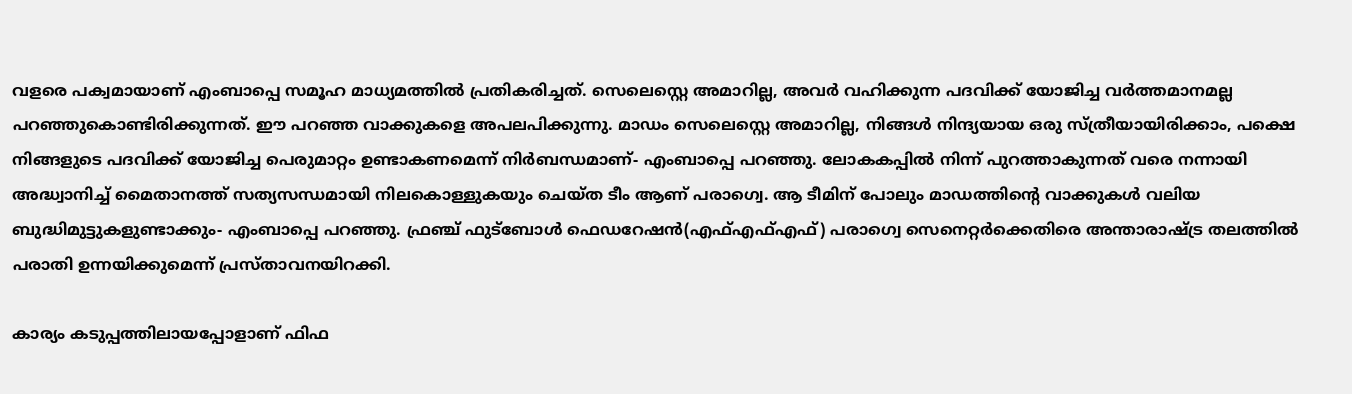വളരെ പക്വമായാണ് എംബാപ്പെ സമൂഹ മാധ്യമത്തില്‍ പ്രതികരിച്ചത്. സെലെസ്റ്റെ അമാറില്ല, അവര്‍ വഹിക്കുന്ന പദവിക്ക് യോജിച്ച വര്‍ത്തമാനമല്ല പറഞ്ഞുകൊണ്ടിരിക്കുന്നത്. ഈ പറഞ്ഞ വാക്കുകളെ അപലപിക്കുന്നു. മാഡം സെലെസ്റ്റെ അമാറില്ല, നിങ്ങള്‍ നിന്ദ്യയായ ഒരു സ്ത്രീയായിരിക്കാം, പക്ഷെ നിങ്ങളുടെ പദവിക്ക് യോജിച്ച പെരുമാറ്റം ഉണ്ടാകണമെന്ന് നിര്‍ബന്ധമാണ്- എംബാപ്പെ പറഞ്ഞു. ലോകകപ്പില്‍ നിന്ന് പുറത്താകുന്നത് വരെ നന്നായി അദ്ധ്വാനിച്ച് മൈതാനത്ത് സത്യസന്ധമായി നിലകൊള്ളുകയും ചെയ്ത ടീം ആണ് പരാഗ്വെ. ആ ടീമിന് പോലും മാഡത്തിന്റെ വാക്കുകള്‍ വലിയ ബുദ്ധിമുട്ടുകളുണ്ടാക്കും- എംബാപ്പെ പറഞ്ഞു. ഫ്രഞ്ച് ഫുട്ബോള്‍ ഫെഡറേഷന്‍(എഫ്എഫ്എഫ്) പരാഗ്വെ സെനെറ്റര്‍ക്കെതിരെ അന്താരാഷ്‌ട്ര തലത്തില്‍ പരാതി ഉന്നയിക്കുമെന്ന് പ്രസ്താവനയിറക്കി.

കാര്യം കടുപ്പത്തിലായപ്പോളാണ് ഫിഫ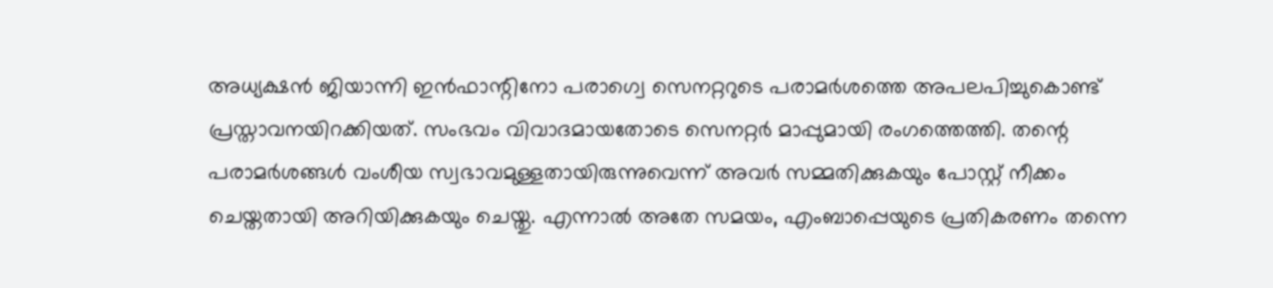അധ്യക്ഷന്‍ ജിയാന്നി ഇന്‍ഫാന്റിനോ പരാഗ്വെ സെനറ്ററുടെ പരാമര്‍ശത്തെ അപലപിച്ചുകൊണ്ട് പ്രസ്താവനയിറക്കിയത്. സംഭവം വിവാദമായതോടെ സെനറ്റര്‍ മാപ്പുമായി രംഗത്തെത്തി. തന്റെ പരാമര്‍ശങ്ങള്‍ വംശീയ സ്വഭാവമുള്ളതായിരുന്നുവെന്ന് അവര്‍ സമ്മതിക്കുകയും പോസ്റ്റ് നീക്കം ചെയ്തതായി അറിയിക്കുകയും ചെയ്തു. എന്നാല്‍ അതേ സമയം, എംബാപ്പെയുടെ പ്രതികരണം തന്നെ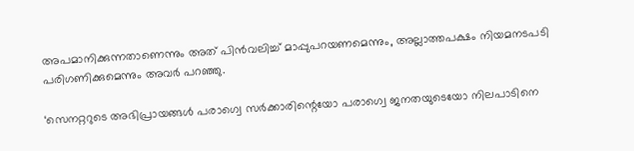അപമാനിക്കുന്നതാണെന്നും അത് പിന്‍വലിച്ച് മാപ്പുപറയണമെന്നും, അല്ലാത്തപക്ഷം നിയമനടപടി പരിഗണിക്കുമെന്നും അവര്‍ പറഞ്ഞു.

‘സെനറ്ററുടെ അഭിപ്രായങ്ങള്‍ പരാഗ്വെ സര്‍ക്കാരിന്റെയോ പരാഗ്വെ ജനതയുടെയോ നിലപാടിനെ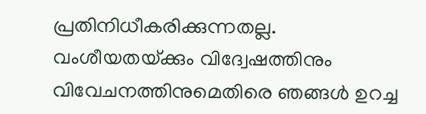പ്രതിനിധീകരിക്കുന്നതല്ല. വംശീയതയ്‌ക്കും വിദ്വേഷത്തിനും വിവേചനത്തിനുമെതിരെ ഞങ്ങള്‍ ഉറച്ച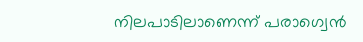നിലപാടിലാണെന്ന് പരാഗ്വെന്‍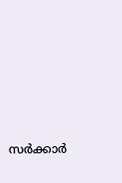സര്‍ക്കാര്‍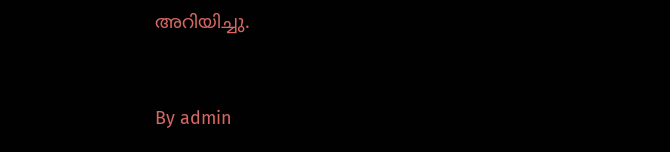അറിയിച്ചു.



By admin